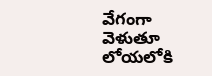వేగంగా వెళుతూ లోయలోకి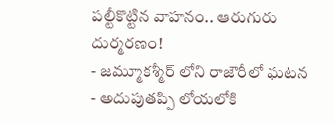పల్టీకొట్టిన వాహనం.. ఆరుగురు దుర్మరణం!
- జమ్మూకశ్మీర్ లోని రాజౌరీలో ఘటన
- అదుపుతప్పి లోయలోకి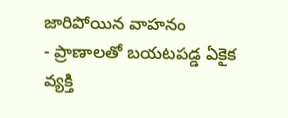జారిపోయిన వాహనం
- ప్రాణాలతో బయటపడ్డ ఏకైక వ్యక్తి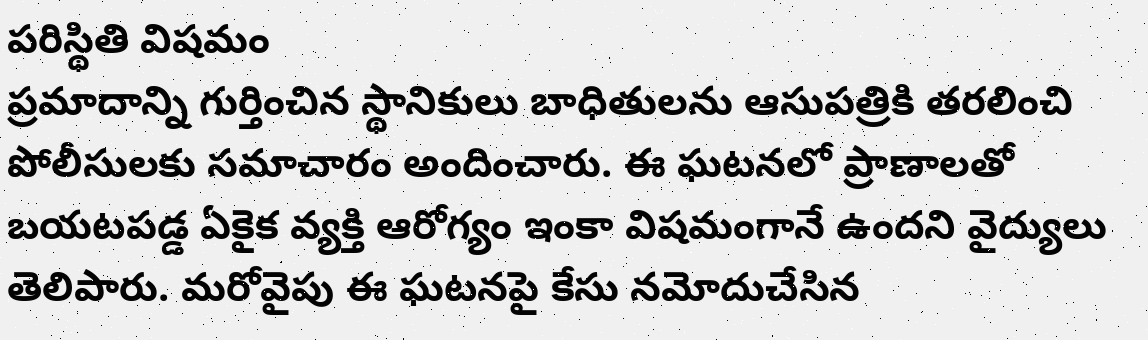పరిస్థితి విషమం
ప్రమాదాన్ని గుర్తించిన స్థానికులు బాధితులను ఆసుపత్రికి తరలించి పోలీసులకు సమాచారం అందించారు. ఈ ఘటనలో ప్రాణాలతో బయటపడ్డ ఏకైక వ్యక్తి ఆరోగ్యం ఇంకా విషమంగానే ఉందని వైద్యులు తెలిపారు. మరోవైపు ఈ ఘటనపై కేసు నమోదుచేసిన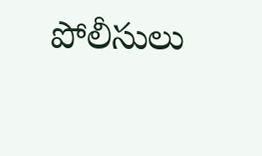పోలీసులు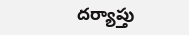దర్యాప్తు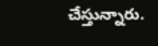చేస్తున్నారు.